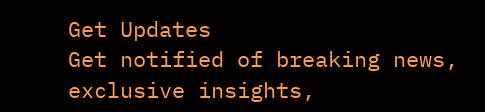Get Updates
Get notified of breaking news, exclusive insights,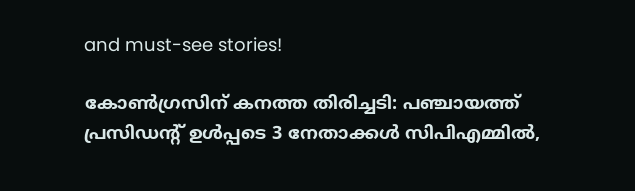and must-see stories!

കോണ്‍ഗ്രസിന് കനത്ത തിരിച്ചടി: പഞ്ചായത്ത് പ്രസിഡന്‍റ് ഉള്‍പ്പടെ 3 നേതാക്കള്‍ സിപിഎമ്മില്‍,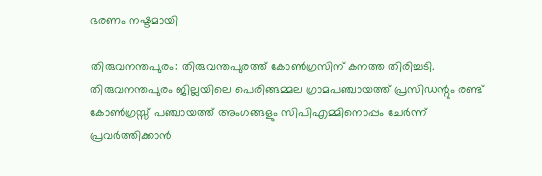ഭരണം നഷ്ടമായി

തിരുവനന്തപുരം: തിരുവന്തപുരത്ത് കോണ്‍ഗ്രസിന് കനത്ത തിരിച്ചടി. തിരുവനന്തപുരം ജില്ലയിലെ പെരിങ്ങമ്മല ഗ്രാമപഞ്ചായത്ത് പ്രസിഡന്റും രണ്ട് കോൺഗ്രസ്സ് പഞ്ചായത്ത് അംഗങ്ങളും സിപിഎമ്മിനൊപ്പം ചേർന്ന് പ്രവർത്തിക്കാൻ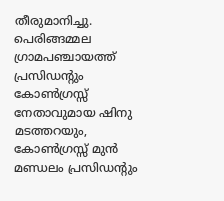തീരുമാനിച്ചു. പെരിങ്ങമ്മല ഗ്രാമപഞ്ചായത്ത് പ്രസിഡന്റും കോൺഗ്രസ്സ് നേതാവുമായ ഷിനു മടത്തറയും, കോൺഗ്രസ്സ് മുൻ മണ്ഡലം പ്രസിഡന്റും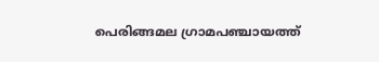പെരിങ്ങമല ഗ്രാമപഞ്ചായത്ത്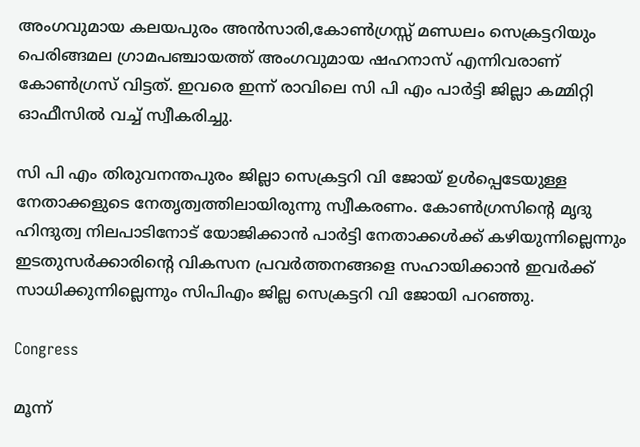അംഗവുമായ കലയപുരം അൻസാരി,കോൺഗ്രസ്സ് മണ്ഡലം സെക്രട്ടറിയും പെരിങ്ങമല ഗ്രാമപഞ്ചായത്ത് അംഗവുമായ ഷഹനാസ് എന്നിവരാണ് കോണ്‍ഗ്രസ് വിട്ടത്. ഇവരെ ഇന്ന് രാവിലെ സി പി എം പാർട്ടി ജില്ലാ കമ്മിറ്റി ഓഫീസിൽ വച്ച് സ്വീകരിച്ചു.

സി പി എം തിരുവനന്തപുരം ജില്ലാ സെക്രട്ടറി വി ജോയ് ഉള്‍പ്പെടേയുള്ള നേതാക്കളുടെ നേതൃത്വത്തിലായിരുന്നു സ്വീകരണം. കോൺഗ്രസിന്‍റെ മൃദു ഹിന്ദുത്വ നിലപാടിനോട് യോജിക്കാൻ പാര്‍ട്ടി നേതാക്കൾക്ക് കഴിയുന്നില്ലെന്നും ഇടതുസർക്കാരിന്‍റെ വികസന പ്രവർത്തനങ്ങളെ സഹായിക്കാന്‍ ഇവർക്ക് സാധിക്കുന്നില്ലെന്നും സിപിഎം ജില്ല സെക്രട്ടറി വി ജോയി പറഞ്ഞു.

Congress

മൂന്ന്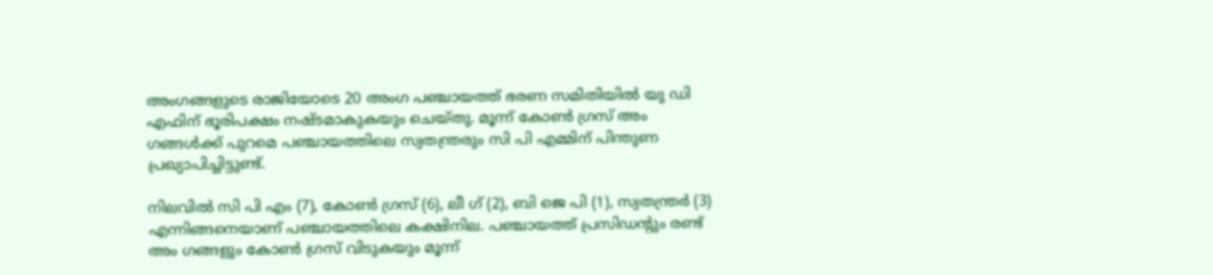അംഗങ്ങളുടെ രാജിയോടെ 20 അംഗ പഞ്ചായത്ത് ഭരണ സമിതിയിൽ യു ഡി എഫിന് ഭൂരിപക്ഷം നഷ്ടമാകുകയും ചെയ്തു. മൂന്ന് കോൺ ഗ്രസ് അം ഗങ്ങൾക്ക് പുറമെ പഞ്ചായത്തിലെ സ്വതന്ത്രരും സി പി എമ്മിന് പിന്തുണ പ്രഖ്യാപിച്ചിട്ടുണ്ട്.

നിലവില്‍ സി പി എം (7), കോൺ ഗ്രസ് (6), ലീ ഗ് (2), ബി ജെ പി (1), സ്വതന്ത്രർ (3) എന്നിങ്ങനെയാണ് പഞ്ചായത്തിലെ കക്ഷിനില. പഞ്ചായത്ത് പ്രസിഡന്റും രണ്ട് അം ഗങ്ങളും കോൺ ഗ്രസ് വിടുകയും മൂന്ന്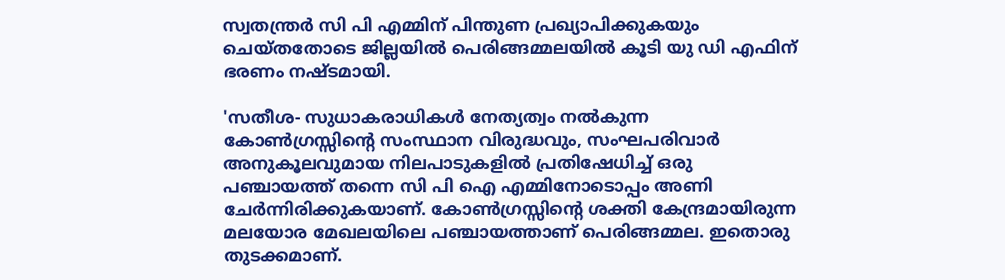സ്വതന്ത്രർ സി പി എമ്മിന് പിന്തുണ പ്രഖ്യാപിക്കുകയും ചെയ്തതോടെ ജില്ലയില്‍ പെരിങ്ങമ്മലയില്‍ കൂടി യു ഡി എഫിന് ഭരണം നഷ്ടമായി.

'സതീശ- സുധാകരാധികൾ നേത്യത്വം നൽകുന്ന കോൺഗ്രസ്സിന്റെ സംസ്ഥാന വിരുദ്ധവും, സംഘപരിവാർ അനുകൂലവുമായ നിലപാടുകളിൽ പ്രതിഷേധിച്ച്‌ ഒരു പഞ്ചായത്ത്‌ തന്നെ സി പി ഐ എമ്മിനോടൊപ്പം അണി ചേർന്നിരിക്കുകയാണ്‌. കോൺഗ്രസ്സിന്റെ ശക്തി കേന്ദ്രമായിരുന്ന മലയോര മേഖലയിലെ പഞ്ചായത്താണ് പെരിങ്ങമ്മല. ഇതൊരു തുടക്കമാണ്‌.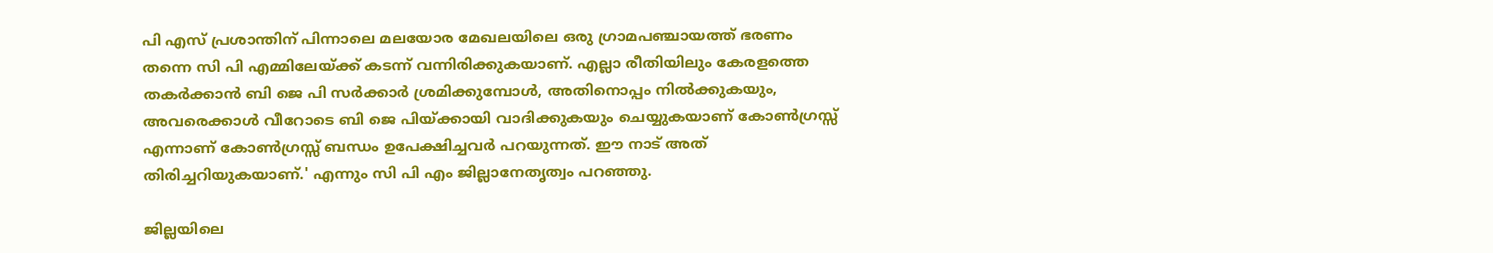പി എസ്‌ പ്രശാന്തിന്‌ പിന്നാലെ മലയോര മേഖലയിലെ ഒരു ഗ്രാമപഞ്ചായത്ത്‌ ഭരണം തന്നെ സി പി എമ്മിലേയ്ക്ക്‌ കടന്ന് വന്നിരിക്കുകയാണ്‌. എല്ലാ രീതിയിലും കേരളത്തെ തകർക്കാൻ ബി ജെ പി സർക്കാർ ശ്രമിക്കുമ്പോൾ, അതിനൊപ്പം നിൽക്കുകയും, അവരെക്കാൾ വീറോടെ ബി ജെ പിയ്ക്കായി വാദിക്കുകയും ചെയ്യുകയാണ്‌ കോൺഗ്രസ്സ്‌ എന്നാണ്‌ കോൺഗ്രസ്സ്‌ ബന്ധം ഉപേക്ഷിച്ചവർ പറയുന്നത്‌. ഈ നാട്‌ അത്‌ തിരിച്ചറിയുകയാണ്‌.' എന്നും സി പി എം ജില്ലാനേതൃത്വം പറഞ്ഞു.

ജില്ലയിലെ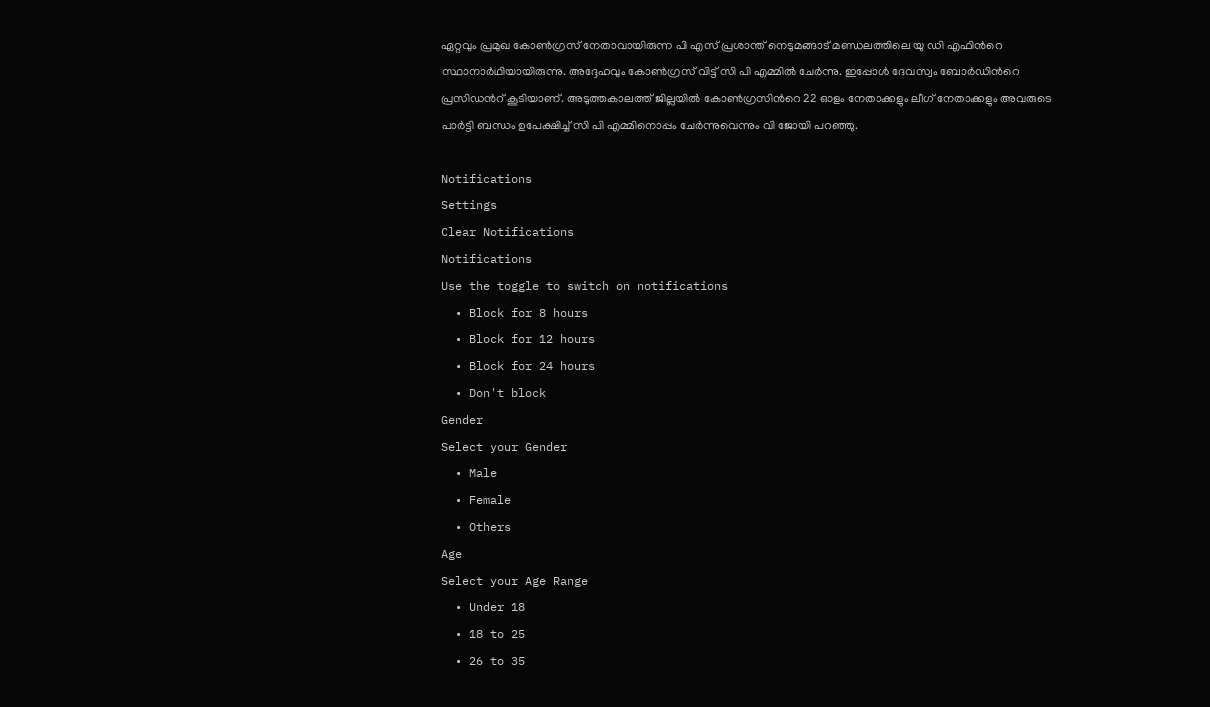ഏറ്റവും പ്രമുഖ കോണ്‍ഗ്രസ് നേതാവായിരുന്ന പി എസ് പ്രശാന്ത്‌ നെടുമങ്ങാട് മണ്ഡലത്തിലെ യു ഡി എഫിന്‍റെ സ്ഥാനാർഥിയായിരുന്നു. അദ്ദേഹവും കോൺഗ്രസ് വിട്ട് സി പി എമ്മിൽ ചേർന്നു. ഇപ്പോൾ ദേവസ്വം ബോർഡിന്‍റെ പ്രസിഡന്‍റ് കൂടിയാണ്. അടുത്തകാലത്ത് ജില്ലയിൽ കോൺഗ്രസിന്‍റെ 22 ഓളം നേതാക്കളും ലീഗ് നേതാക്കളും അവരുടെ പാർട്ടി ബന്ധം ഉപേക്ഷിച്ച് സി പി എമ്മിനൊപ്പം ചേർന്നുവെന്നും വി ജോയി പറഞ്ഞു.

Notifications
Settings
Clear Notifications
Notifications
Use the toggle to switch on notifications
  • Block for 8 hours
  • Block for 12 hours
  • Block for 24 hours
  • Don't block
Gender
Select your Gender
  • Male
  • Female
  • Others
Age
Select your Age Range
  • Under 18
  • 18 to 25
  • 26 to 35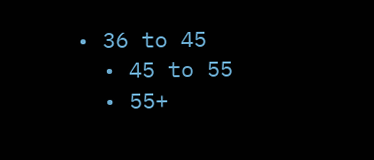• 36 to 45
  • 45 to 55
  • 55+